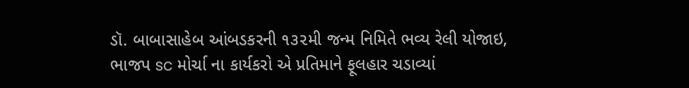ડૉ. બાબાસાહેબ આંબડકરની ૧૩૨મી જન્મ નિમિતે ભવ્ય રેલી યોજાઇ, ભાજપ sc મોર્ચા ના કાર્યકરો એ પ્રતિમાને ફૂલહાર ચડાવ્યાં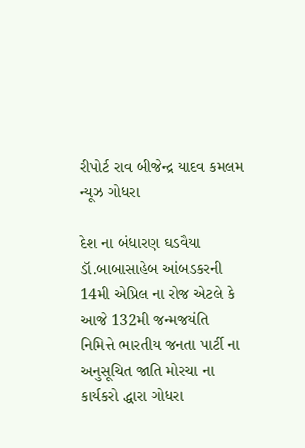રીપોર્ટ રાવ બીજેન્દ્ર યાદવ કમલમ ન્યૂઝ ગોધરા

દેશ ના બંધારણ ઘડવૈયા ડૉ.બાબાસાહેબ આંબડકરની 14મી એપ્રિલ ના રોજ એટલે કે આજે 132મી જન્મજયંતિ નિમિત્તે ભારતીય જનતા પાર્ટી ના અનુસૂચિત જાતિ મોરચા ના કાર્યકરો દ્ધારા ગોધરા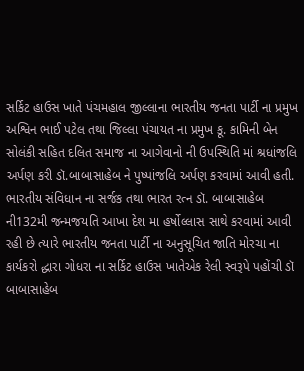સર્કિટ હાઉસ ખાતે પંચમહાલ જીલ્લાના ભારતીય જનતા પાર્ટી ના પ્રમુખ અશ્વિન ભાઈ પટેલ તથા જિલ્લા પંચાયત ના પ્રમુખ કૂ. કામિની બેન સોલંકી સહિત દલિત સમાજ ના આગેવાનો ની ઉપસ્થિતિ માં શ્રધાંજલિ અર્પણ કરી ડૉ.બાબાસાહેબ ને પુષ્પાંજલિ અર્પણ કરવામાં આવી હતી. ભારતીય સંવિધાન ના સર્જક તથા ભારત રત્ન ડૉ. બાબાસાહેબ ની132મી જન્મજયતિ આખા દેશ મા હર્ષોલ્લાસ સાથે કરવામાં આવી રહી છે ત્યારે ભારતીય જનતા પાર્ટી ના અનુસૂચિત જાતિ મોરચા ના કાર્યકરો દ્ધારા ગોધરા ના સર્કિટ હાઉસ ખાતેએક રેલી સ્વરૂપે પહોંચી ડૉ બાબાસાહેબ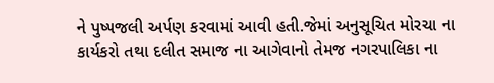ને પુષ્પજલી અર્પણ કરવામાં આવી હતી.જેમાં અનુસૂચિત મોરચા ના કાર્યકરો તથા દલીત સમાજ ના આગેવાનો તેમજ નગરપાલિકા ના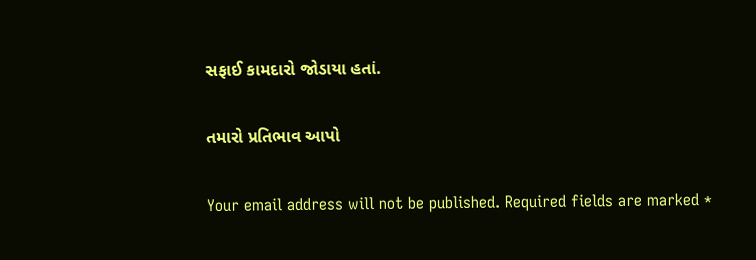સફાઈ કામદારો જોડાયા હતાં.

તમારો પ્રતિભાવ આપો

Your email address will not be published. Required fields are marked *